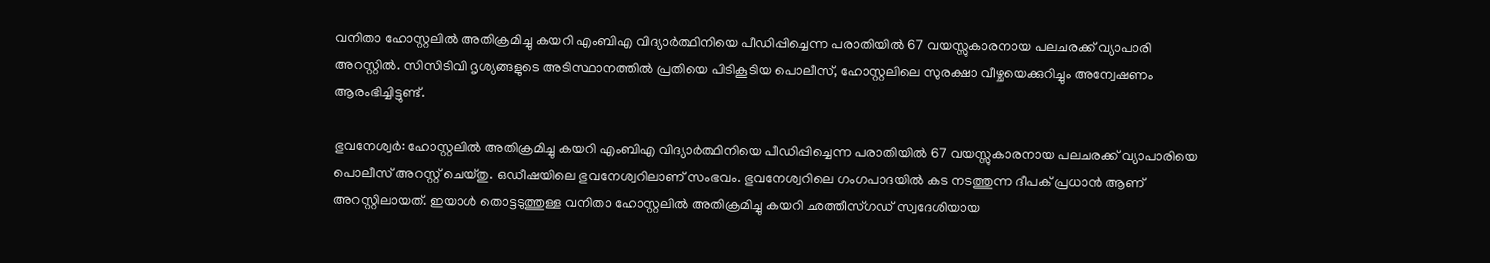വനിതാ ഹോസ്റ്റലിൽ അതിക്രമിച്ചു കയറി എംബിഎ വിദ്യാർത്ഥിനിയെ പീഡിപ്പിച്ചെന്ന പരാതിയിൽ 67 വയസ്സുകാരനായ പലചരക്ക് വ്യാപാരി അറസ്റ്റിൽ. സിസിടിവി ദൃശ്യങ്ങളുടെ അടിസ്ഥാനത്തിൽ പ്രതിയെ പിടികൂടിയ പൊലീസ്, ഹോസ്റ്റലിലെ സുരക്ഷാ വീഴ്ചയെക്കുറിച്ചും അന്വേഷണം ആരംഭിച്ചിട്ടുണ്ട്.

ഭുവനേശ്വർ: ഹോസ്റ്റലിൽ അതിക്രമിച്ചു കയറി എംബിഎ വിദ്യാർത്ഥിനിയെ പീഡിപ്പിച്ചെന്ന പരാതിയിൽ 67 വയസ്സുകാരനായ പലചരക്ക് വ്യാപാരിയെ പൊലീസ് അറസ്റ്റ് ചെയ്തു. ഒഡീഷയിലെ ഭുവനേശ്വറിലാണ് സംഭവം. ഭുവനേശ്വറിലെ ഗംഗപാദയിൽ കട നടത്തുന്ന ദീപക് പ്രധാൻ ആണ് അറസ്റ്റിലായത്. ഇയാൾ തൊട്ടടുത്തുള്ള വനിതാ ഹോസ്റ്റലിൽ അതിക്രമിച്ചു കയറി ഛത്തീസ്ഗഡ് സ്വദേശിയായ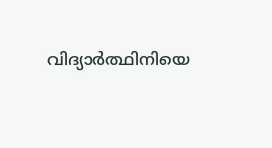വിദ്യാർത്ഥിനിയെ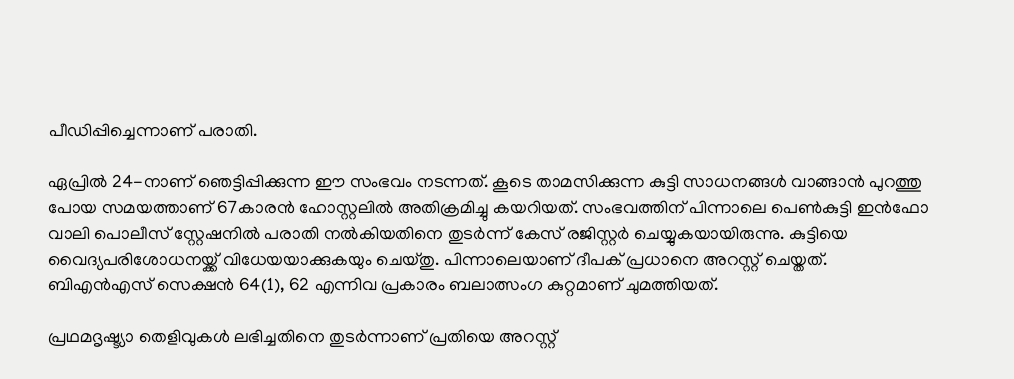പീഡിപ്പിച്ചെന്നാണ് പരാതി.

ഏപ്രിൽ 24-നാണ് ഞെട്ടിപ്പിക്കുന്ന ഈ സംഭവം നടന്നത്. കൂടെ താമസിക്കുന്ന കുട്ടി സാധനങ്ങൾ വാങ്ങാൻ പുറത്തു പോയ സമയത്താണ് 67കാരൻ ഹോസ്റ്റലിൽ അതിക്രമിച്ചു കയറിയത്. സംഭവത്തിന് പിന്നാലെ പെണ്‍കുട്ടി ഇൻഫോ വാലി പൊലീസ് സ്റ്റേഷനിൽ പരാതി നൽകിയതിനെ തുടർന്ന് കേസ് രജിസ്റ്റർ ചെയ്യുകയായിരുന്നു. കുട്ടിയെ വൈദ്യപരിശോധനയ്ക്ക് വിധേയയാക്കുകയും ചെയ്തു. പിന്നാലെയാണ് ദീപക് പ്രധാനെ അറസ്റ്റ് ചെയ്തത്. ബിഎൻഎസ് സെക്ഷൻ 64(1), 62 എന്നിവ പ്രകാരം ബലാത്സംഗ കുറ്റമാണ് ചുമത്തിയത്.

പ്രഥമദൃഷ്ട്യാ തെളിവുകൾ ലഭിച്ചതിനെ തുടർന്നാണ് പ്രതിയെ അറസ്റ്റ്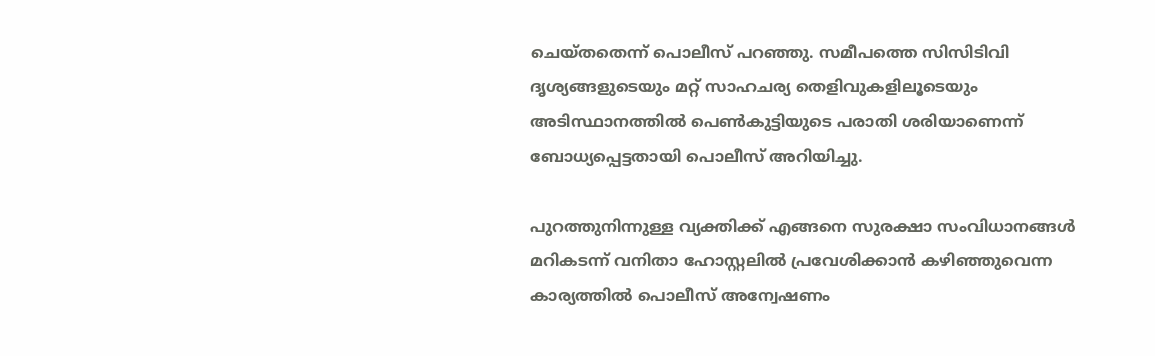ചെയ്തതെന്ന് പൊലീസ് പറഞ്ഞു. സമീപത്തെ സിസിടിവി ദൃശ്യങ്ങളുടെയും മറ്റ് സാഹചര്യ തെളിവുകളിലൂടെയും അടിസ്ഥാനത്തിൽ പെണ്‍കുട്ടിയുടെ പരാതി ശരിയാണെന്ന് ബോധ്യപ്പെട്ടതായി പൊലീസ് അറിയിച്ചു.

പുറത്തുനിന്നുള്ള വ്യക്തിക്ക് എങ്ങനെ സുരക്ഷാ സംവിധാനങ്ങൾ മറികടന്ന് വനിതാ ഹോസ്റ്റലിൽ പ്രവേശിക്കാൻ കഴിഞ്ഞുവെന്ന കാര്യത്തിൽ പൊലീസ് അന്വേഷണം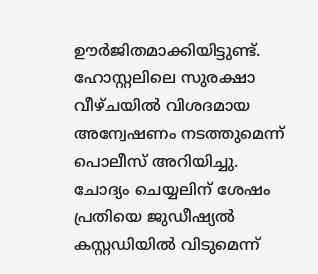ഊർജിതമാക്കിയിട്ടുണ്ട്. ഹോസ്റ്റലിലെ സുരക്ഷാ വീഴ്ചയിൽ വിശദമായ അന്വേഷണം നടത്തുമെന്ന് പൊലീസ് അറിയിച്ചു. ചോദ്യം ചെയ്യലിന് ശേഷം പ്രതിയെ ജുഡീഷ്യൽ കസ്റ്റഡിയിൽ വിടുമെന്ന്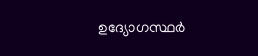ഉദ്യോഗസ്ഥർ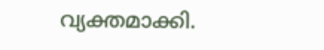വ്യക്തമാക്കി.